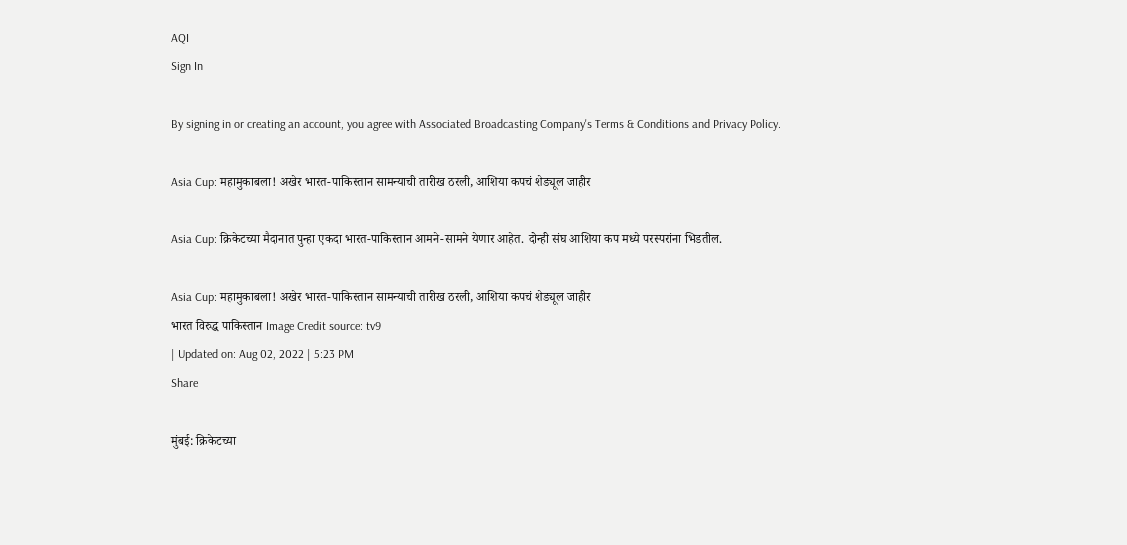AQI
Sign In

By signing in or creating an account, you agree with Associated Broadcasting Company's Terms & Conditions and Privacy Policy.

Asia Cup: महामुकाबला! अखेर भारत-पाकिस्तान सामन्याची तारीख ठरली, आशिया कपचं शेड्यूल जाहीर

Asia Cup: क्रिकेटच्या मैदानात पुन्हा एकदा भारत-पाकिस्तान आमने-सामने येणार आहेत. दोन्ही संघ आशिया कप मध्ये परस्परांना भिडतील.

Asia Cup: महामुकाबला! अखेर भारत-पाकिस्तान सामन्याची तारीख ठरली, आशिया कपचं शेड्यूल जाहीर
भारत विरुद्ध पाकिस्तान Image Credit source: tv9
| Updated on: Aug 02, 2022 | 5:23 PM
Share

मुंबई: क्रिकेटच्या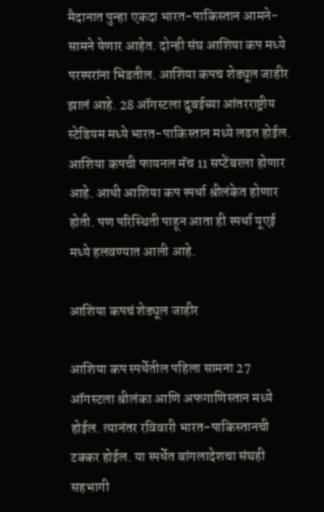मैदानात पुन्हा एकदा भारत-पाकिस्तान आमने-सामने येणार आहेत. दोन्ही संघ आशिया कप मध्ये परस्परांना भिडतील. आशिया कपच शेड्यूल जाहीर झालं आहे. 28 ऑगस्टला दुबईच्या आंतरराष्ट्रीय स्टेडियम मध्ये भारत-पाकिस्तान मध्ये लढत होईल. आशिया कपची फायनल मॅच 11 सप्टेंबरला होणार आहे. आधी आशिया कप स्पर्धा श्रीलंकेत होणार होती. पण परिस्थिती पाहून आता ही स्पर्धा यूएई मध्ये हलवण्यात आली आहे.

आशिया कपचं शेड्यूल जाहीर

आशिया कप स्पर्धेतील पहिला सामना 27 ऑगस्टला श्रीलंका आणि अफगाणिस्तान मध्ये होईल. त्यानंतर रविवारी भारत-पाकिस्तानची टक्कर होईल. या स्पर्धेत बांगलादेशचा संघही सहभागी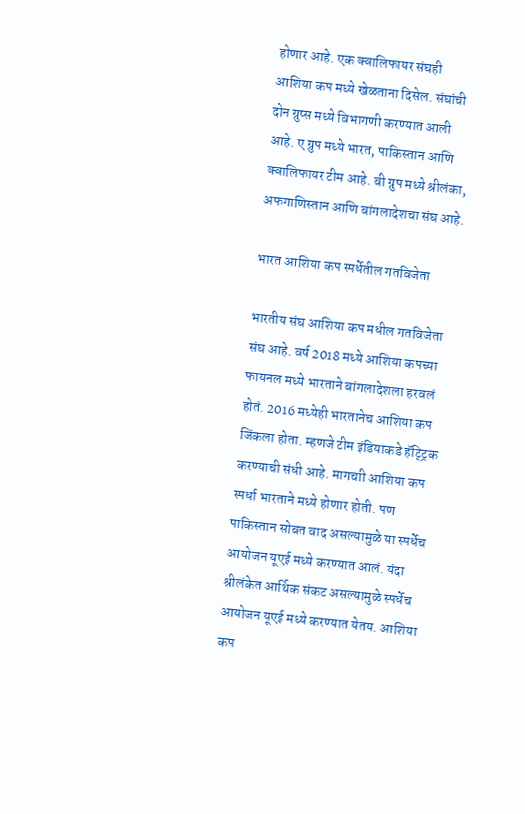होणार आहे. एक क्वालिफायर संघही आशिया कप मध्ये खेळताना दिसेल. संघांची दोन ग्रुप्स मध्ये विभागणी करण्यात आली आहे. ए ग्रुप मध्ये भारत, पाकिस्तान आणि क्वालिफायर टीम आहे. बी ग्रुप मध्ये श्रीलंका, अफगाणिस्तान आणि बांगलादेशचा संघ आहे.

भारत आशिया कप स्पर्धेतील गतविजेता

भारतीय संघ आशिया कप मधील गतविजेता संघ आहे. वर्ष 2018 मध्ये आशिया कपच्या फायनल मध्ये भारताने बांगलादेशला हरवलं होतं. 2016 मध्येही भारतानेच आशिया कप जिंकला होता. म्हणजे टीम इंडियाकडे हॅट्ट्रिक करण्याची संधी आहे. मागचाी आशिया कप स्पर्धा भारताने मध्ये होणार होती. पण पाकिस्तान सोबत वाद असल्यामुळे या स्पर्धेच आयोजन यूएई मध्ये करण्यात आलं. यंदा श्रीलंकेत आर्थिक संकट असल्यामुळे स्पर्धेच आयोजन यूएई मध्ये करण्यात येतय. आशिया कप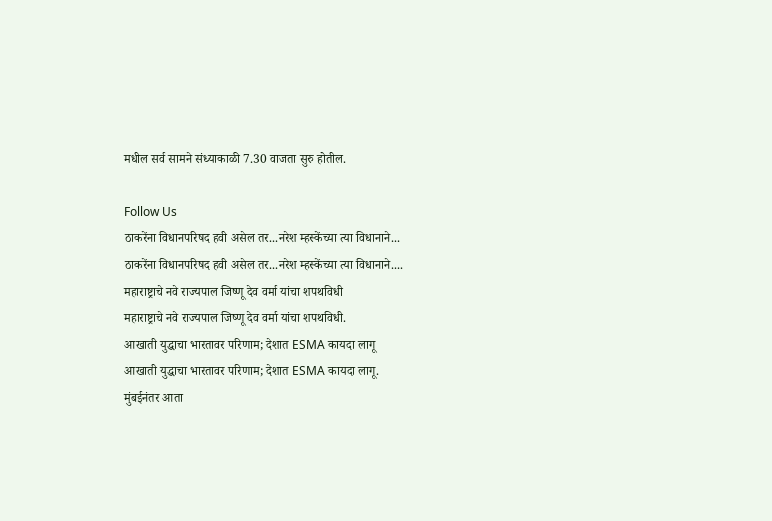मधील सर्व सामने संध्याकाळी 7.30 वाजता सुरु होतील.

Follow Us
ठाकरेंना विधानपरिषद हवी असेल तर...नरेश म्हस्केंच्या त्या विधानाने...
ठाकरेंना विधानपरिषद हवी असेल तर...नरेश म्हस्केंच्या त्या विधानाने....
महाराष्ट्राचे नवे राज्यपाल जिष्णू देव वर्मा यांचा शपथविधी
महाराष्ट्राचे नवे राज्यपाल जिष्णू देव वर्मा यांचा शपथविधी.
आखाती युद्धाचा भारतावर परिणाम; देशात ESMA कायदा लागू
आखाती युद्धाचा भारतावर परिणाम; देशात ESMA कायदा लागू.
मुंबईनंतर आता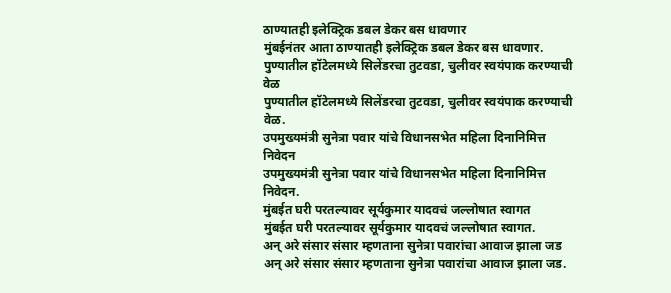ठाण्यातही इलेक्ट्रिक डबल डेकर बस धावणार
मुंबईनंतर आता ठाण्यातही इलेक्ट्रिक डबल डेकर बस धावणार.
पुण्यातील हॉटेलमध्ये सिलेंडरचा तुटवडा, चुलीवर स्वयंपाक करण्याची वेळ
पुण्यातील हॉटेलमध्ये सिलेंडरचा तुटवडा, चुलीवर स्वयंपाक करण्याची वेळ.
उपमुख्यमंत्री सुनेत्रा पवार यांचे विधानसभेत महिला दिनानिमित्त निवेदन
उपमुख्यमंत्री सुनेत्रा पवार यांचे विधानसभेत महिला दिनानिमित्त निवेदन.
मुंबईत घरी परतल्यावर सूर्यकुमार यादवचं जल्लोषात स्वागत
मुंबईत घरी परतल्यावर सूर्यकुमार यादवचं जल्लोषात स्वागत.
अन् अरे संसार संसार म्हणताना सुनेत्रा पवारांचा आवाज झाला जड
अन् अरे संसार संसार म्हणताना सुनेत्रा पवारांचा आवाज झाला जड.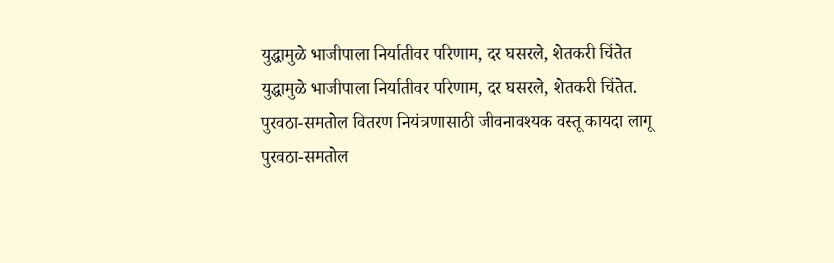युद्धामुळे भाजीपाला निर्यातीवर परिणाम, दर घसरले, शेतकरी चिंतेत
युद्धामुळे भाजीपाला निर्यातीवर परिणाम, दर घसरले, शेतकरी चिंतेत.
पुरवठा-समतोल वितरण नियंत्रणासाठी जीवनावश्यक वस्तू कायदा लागू
पुरवठा-समतोल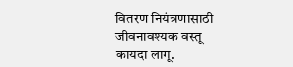वितरण नियंत्रणासाठी जीवनावश्यक वस्तू कायदा लागू.